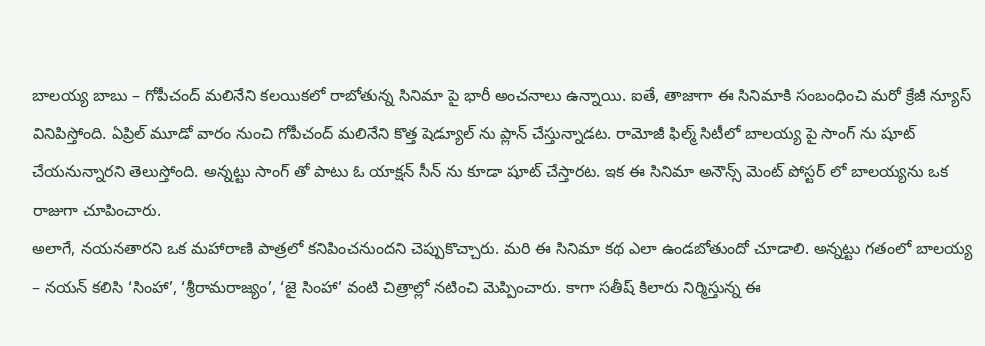బాలయ్య బాబు – గోపీచంద్ మలినేని కలయికలో రాబోతున్న సినిమా పై భారీ అంచనాలు ఉన్నాయి. ఐతే, తాజాగా ఈ సినిమాకి సంబంధించి మరో క్రేజీ న్యూస్ వినిపిస్తోంది. ఏప్రిల్ మూడో వారం నుంచి గోపీచంద్ మలినేని కొత్త షెడ్యూల్ ను ప్లాన్ చేస్తున్నాడట. రామోజీ ఫిల్మ్ సిటీలో బాలయ్య పై సాంగ్ ను షూట్ చేయనున్నారని తెలుస్తోంది. అన్నట్టు సాంగ్ తో పాటు ఓ యాక్షన్ సీన్ ను కూడా షూట్ చేస్తారట. ఇక ఈ సినిమా అనౌన్స్ మెంట్ పోస్టర్ లో బాలయ్యను ఒక రాజుగా చూపించారు.
అలాగే, నయనతారని ఒక మహారాణి పాత్రలో కనిపించనుందని చెప్పుకొచ్చారు. మరి ఈ సినిమా కథ ఎలా ఉండబోతుందో చూడాలి. అన్నట్టు గతంలో బాలయ్య – నయన్ కలిసి ‘సింహా’, ‘శ్రీరామరాజ్యం’, ‘జై సింహా’ వంటి చిత్రాల్లో నటించి మెప్పించారు. కాగా సతీష్ కిలారు నిర్మిస్తున్న ఈ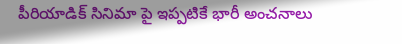పీరియాడిక్ సినిమా పై ఇప్పటికే భారీ అంచనాలు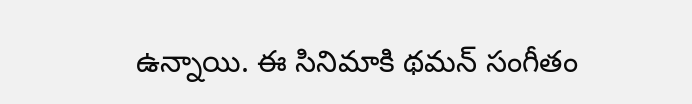ఉన్నాయి. ఈ సినిమాకి థమన్ సంగీతం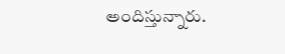అందిస్తున్నారు.